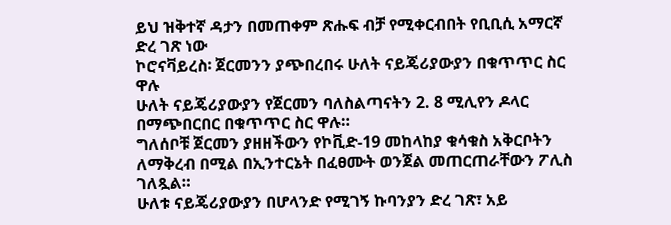ይህ ዝቅተኛ ዳታን በመጠቀም ጽሑፍ ብቻ የሚቀርብበት የቢቢሲ አማርኛ ድረ ገጽ ነው
ኮሮናቫይረስ፡ ጀርመንን ያጭበረበሩ ሁለት ናይጄሪያውያን በቁጥጥር ስር ዋሉ
ሁለት ናይጄሪያውያን የጀርመን ባለስልጣናትን 2. 8 ሚሊየን ዶላር በማጭበርበር በቁጥጥር ስር ዋሉ።
ግለሰቦቹ ጀርመን ያዘዘችውን የኮቪድ-19 መከላከያ ቁሳቁስ አቅርቦትን ለማቅረብ በሚል በኢንተርኔት በፈፀሙት ወንጀል መጠርጠራቸውን ፖሊስ ገለጿል።
ሁለቱ ናይጄሪያውያን በሆላንድ የሚገኝ ኩባንያን ድረ ገጽ፣ አይ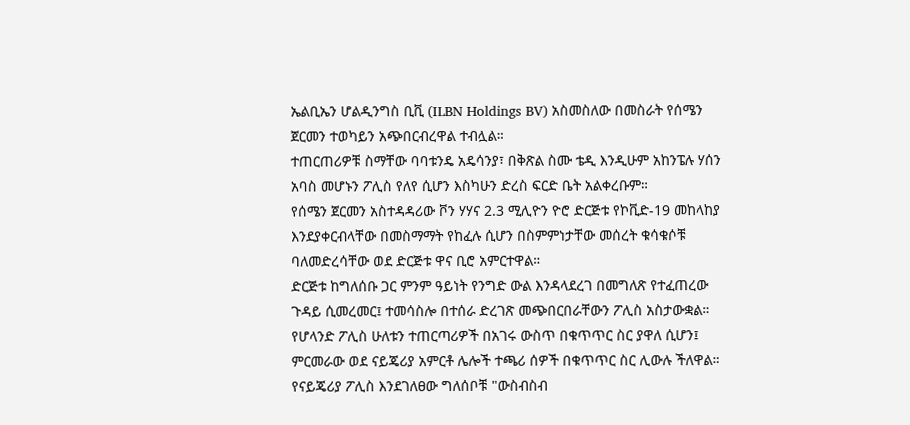ኤልቢኤን ሆልዲንግስ ቢቪ (ILBN Holdings BV) አስመስለው በመስራት የሰሜን ጀርመን ተወካይን አጭበርብረዋል ተብሏል።
ተጠርጠሪዎቹ ስማቸው ባባቱንዴ አዴሳንያ፣ በቅጽል ስሙ ቴዲ እንዲሁም አከንፔሉ ሃሰን አባስ መሆኑን ፖሊስ የለየ ሲሆን እስካሁን ድረስ ፍርድ ቤት አልቀረቡም።
የሰሜን ጀርመን አስተዳዳሪው ቮን ሃሃና 2.3 ሚሊዮን ዮሮ ድርጅቱ የኮቪድ-19 መከላከያ እንደያቀርብላቸው በመስማማት የከፈሉ ሲሆን በስምምነታቸው መሰረት ቁሳቁሶቹ ባለመድረሳቸው ወደ ድርጅቱ ዋና ቢሮ አምርተዋል።
ድርጅቱ ከግለሰቡ ጋር ምንም ዓይነት የንግድ ውል እንዳላደረገ በመግለጽ የተፈጠረው ጉዳይ ሲመረመር፤ ተመሳስሎ በተሰራ ድረገጽ መጭበርበራቸውን ፖሊስ አስታውቋል።
የሆላንድ ፖሊስ ሁለቱን ተጠርጣሪዎች በአገሩ ውስጥ በቁጥጥር ስር ያዋለ ሲሆን፤ ምርመራው ወደ ናይጄሪያ አምርቶ ሌሎች ተጫሪ ሰዎች በቁጥጥር ስር ሊውሉ ችለዋል።
የናይጄሪያ ፖሊስ እንደገለፀው ግለሰቦቹ "ውስብስብ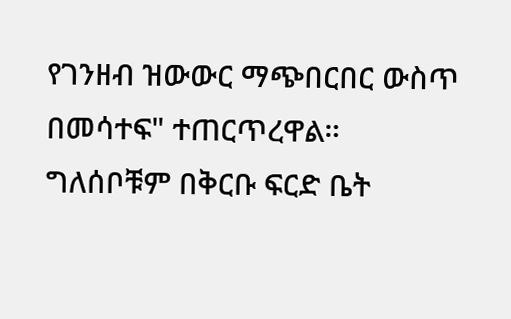የገንዘብ ዝውውር ማጭበርበር ውስጥ በመሳተፍ" ተጠርጥረዋል።
ግለሰቦቹም በቅርቡ ፍርድ ቤት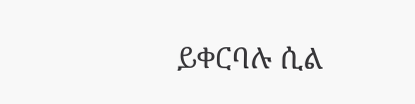ይቀርባሉ ሲል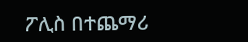ፖሊስ በተጨማሪ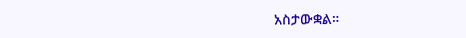አስታውቋል።